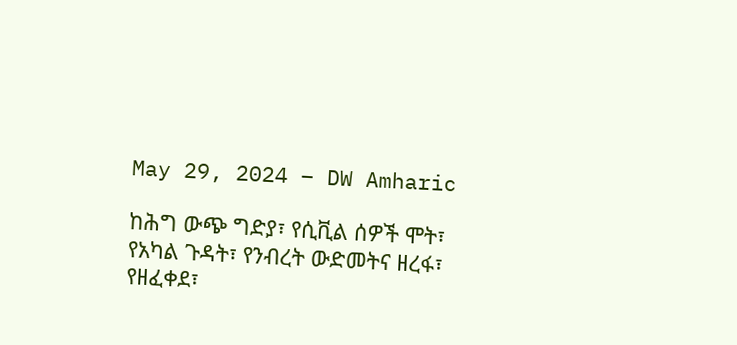May 29, 2024 – DW Amharic

ከሕግ ውጭ ግድያ፣ የሲቪል ሰዎች ሞት፣ የአካል ጉዳት፣ የንብረት ውድመትና ዘረፋ፣ የዘፈቀደ፣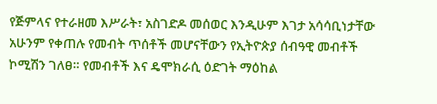የጅምላና የተራዘመ እሥራት፣ አስገድዶ መሰወር እንዲሁም እገታ አሳሳቢነታቸው አሁንም የቀጠሉ የመብት ጥሰቶች መሆናቸውን የኢትዮጵያ ሰብዓዊ መብቶች ኮሚሽን ገለፀ። የመብቶች እና ዴሞክራሲ ዕድገት ማዕከል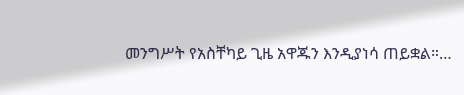መንግሥት የአስቸካይ ጊዜ አዋጁን እንዲያነሳ ጠይቋል።…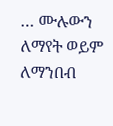… ሙሉውን ለማየት ወይም ለማንበብ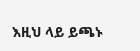እዚህ ላይ ይጫኑ